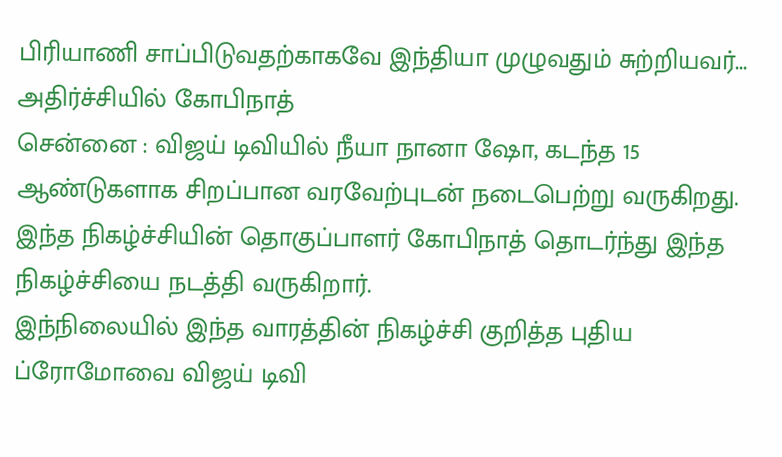பிரியாணி சாப்பிடுவதற்காகவே இந்தியா முழுவதும் சுற்றியவர்... அதிர்ச்சியில் கோபிநாத்
சென்னை : விஜய் டிவியில் நீயா நானா ஷோ, கடந்த 15 ஆண்டுகளாக சிறப்பான வரவேற்புடன் நடைபெற்று வருகிறது.
இந்த நிகழ்ச்சியின் தொகுப்பாளர் கோபிநாத் தொடர்ந்து இந்த நிகழ்ச்சியை நடத்தி வருகிறார்.
இந்நிலையில் இந்த வாரத்தின் நிகழ்ச்சி குறித்த புதிய ப்ரோமோவை விஜய் டிவி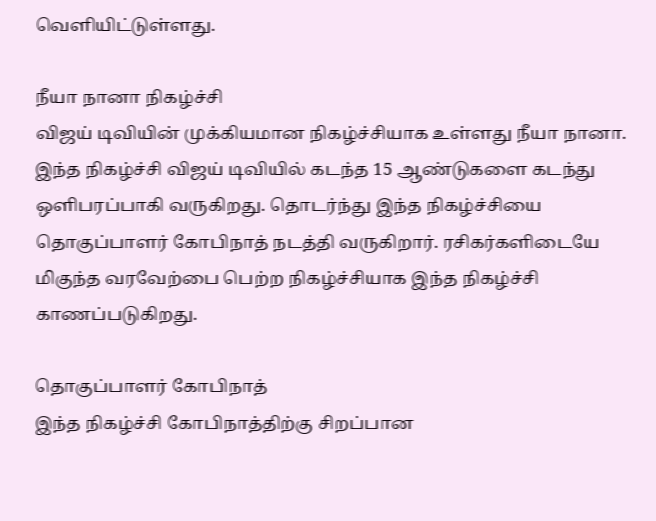வெளியிட்டுள்ளது.

நீயா நானா நிகழ்ச்சி
விஜய் டிவியின் முக்கியமான நிகழ்ச்சியாக உள்ளது நீயா நானா. இந்த நிகழ்ச்சி விஜய் டிவியில் கடந்த 15 ஆண்டுகளை கடந்து ஒளிபரப்பாகி வருகிறது. தொடர்ந்து இந்த நிகழ்ச்சியை தொகுப்பாளர் கோபிநாத் நடத்தி வருகிறார். ரசிகர்களிடையே மிகுந்த வரவேற்பை பெற்ற நிகழ்ச்சியாக இந்த நிகழ்ச்சி காணப்படுகிறது.

தொகுப்பாளர் கோபிநாத்
இந்த நிகழ்ச்சி கோபிநாத்திற்கு சிறப்பான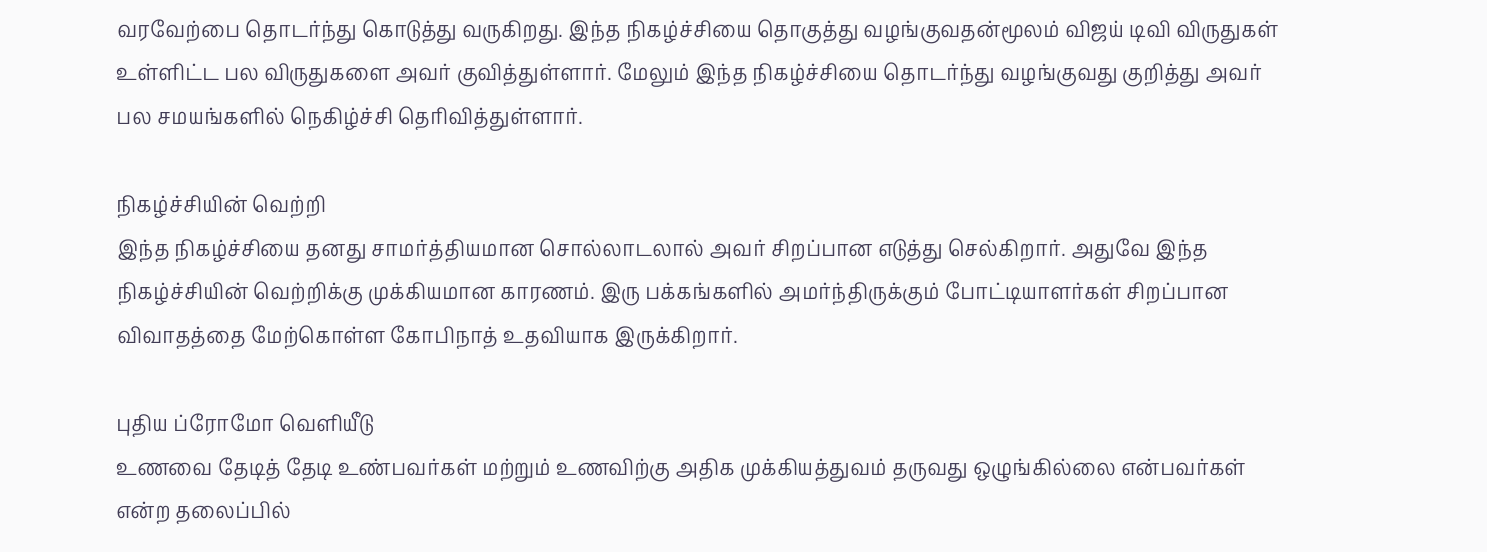வரவேற்பை தொடர்ந்து கொடுத்து வருகிறது. இந்த நிகழ்ச்சியை தொகுத்து வழங்குவதன்மூலம் விஜய் டிவி விருதுகள் உள்ளிட்ட பல விருதுகளை அவர் குவித்துள்ளார். மேலும் இந்த நிகழ்ச்சியை தொடர்ந்து வழங்குவது குறித்து அவர் பல சமயங்களில் நெகிழ்ச்சி தெரிவித்துள்ளார்.

நிகழ்ச்சியின் வெற்றி
இந்த நிகழ்ச்சியை தனது சாமர்த்தியமான சொல்லாடலால் அவர் சிறப்பான எடுத்து செல்கிறார். அதுவே இந்த நிகழ்ச்சியின் வெற்றிக்கு முக்கியமான காரணம். இரு பக்கங்களில் அமர்ந்திருக்கும் போட்டியாளர்கள் சிறப்பான விவாதத்தை மேற்கொள்ள கோபிநாத் உதவியாக இருக்கிறார்.

புதிய ப்ரோமோ வெளியீடு
உணவை தேடித் தேடி உண்பவர்கள் மற்றும் உணவிற்கு அதிக முக்கியத்துவம் தருவது ஒழுங்கில்லை என்பவர்கள் என்ற தலைப்பில்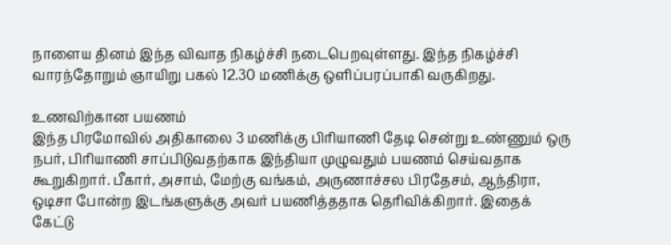நாளைய தினம் இந்த விவாத நிகழ்ச்சி நடைபெறவுள்ளது. இந்த நிகழ்ச்சி வாரந்தோறும் ஞாயிறு பகல் 12.30 மணிக்கு ஒளிப்பரப்பாகி வருகிறது.

உணவிற்கான பயணம்
இந்த பிரமோவில் அதிகாலை 3 மணிக்கு பிரியாணி தேடி சென்று உண்ணும் ஒரு நபர், பிரியாணி சாப்பிடுவதற்காக இந்தியா முழுவதும் பயணம் செய்வதாக கூறுகிறார். பீகார், அசாம், மேற்கு வங்கம், அருணாச்சல பிரதேசம், ஆந்திரா, ஒடிசா போன்ற இடங்களுக்கு அவர் பயணித்ததாக தெரிவிக்கிறார். இதைக் கேட்டு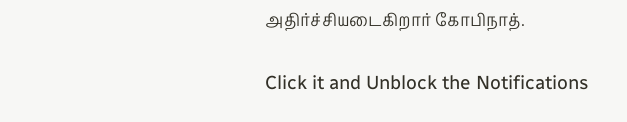அதிர்ச்சியடைகிறார் கோபிநாத்.


Click it and Unblock the Notifications